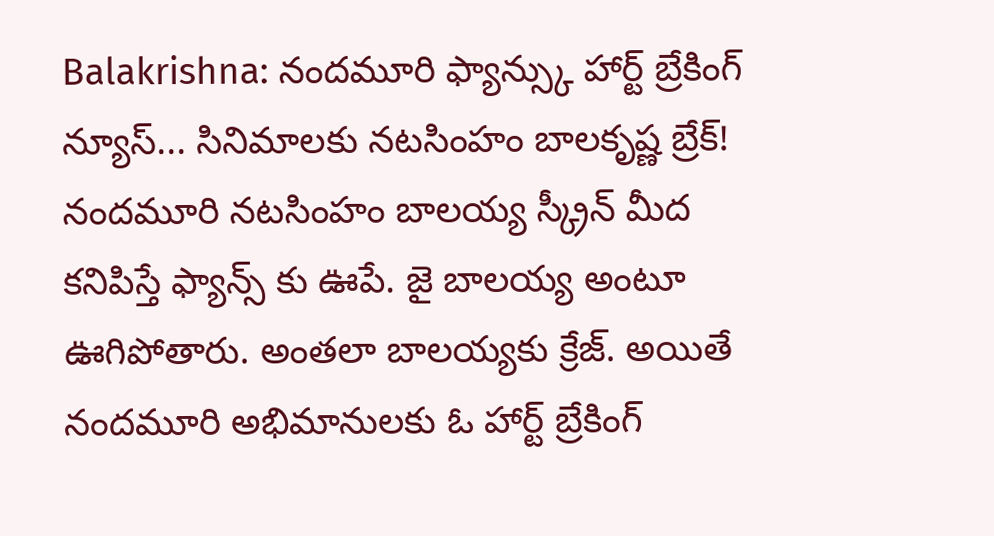Balakrishna: నందమూరి ఫ్యాన్స్కు హార్ట్ బ్రేకింగ్ న్యూస్... సినిమాలకు నటసింహం బాలకృష్ణ బ్రేక్!
నందమూరి నటసింహం బాలయ్య స్క్రీన్ మీద కనిపిస్తే ఫ్యాన్స్ కు ఊపే. జై బాలయ్య అంటూ ఊగిపోతారు. అంతలా బాలయ్యకు క్రేజ్. అయితే నందమూరి అభిమానులకు ఓ హార్ట్ బ్రేకింగ్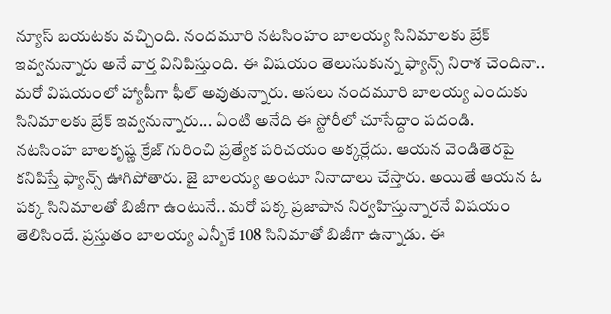న్యూస్ బయటకు వచ్చింది. నందమూరి నటసింహం బాలయ్య సినిమాలకు బ్రేక్ ఇవ్వనున్నారు అనే వార్త వినిపిస్తుంది. ఈ విషయం తెలుసుకున్న ఫ్యాన్స్ నిరాశ చెందినా.. మరో విషయంలో హ్యాపీగా ఫీల్ అవుతున్నారు. అసలు నందమూరి బాలయ్య ఎందుకు సినిమాలకు బ్రేక్ ఇవ్వనున్నారు... ఏంటి అనేది ఈ స్టోరీలో చూసేద్దాం పదండి.
నటసింహ బాలకృష్ణ క్రేజ్ గురించి ప్రత్యేక పరిచయం అక్కర్లేదు. ఆయన వెండితెరపై కనిపిస్తే ఫ్యాన్స్ ఊగిపోతారు. జై బాలయ్య అంటూ నినాదాలు చేస్తారు. అయితే ఆయన ఓ పక్క సినిమాలతో బిజీగా ఉంటునే.. మరో పక్క ప్రజాపాన నిర్వహిస్తున్నారనే విషయం తెలిసిందే. ప్రస్తుతం బాలయ్య ఎన్బీకే 108 సినిమాతో బిజీగా ఉన్నాడు. ఈ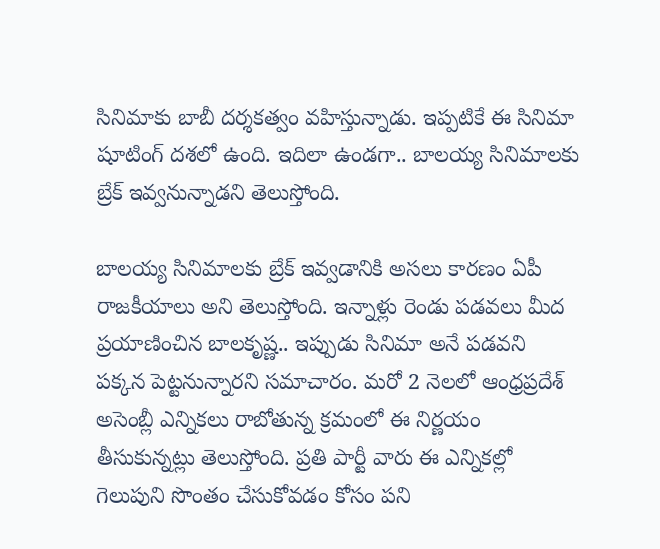సినిమాకు బాబీ దర్శకత్వం వహిస్తున్నాడు. ఇప్పటికే ఈ సినిమా షూటింగ్ దశలో ఉంది. ఇదిలా ఉండగా.. బాలయ్య సినిమాలకు బ్రేక్ ఇవ్వనున్నాడని తెలుస్తోంది.

బాలయ్య సినిమాలకు బ్రేక్ ఇవ్వడానికి అసలు కారణం ఏపీ రాజకీయాలు అని తెలుస్తోంది. ఇన్నాళ్లు రెండు పడవలు మీద ప్రయాణించిన బాలకృష్ణ.. ఇప్పుడు సినిమా అనే పడవని పక్కన పెట్టనున్నారని సమాచారం. మరో 2 నెలలో ఆంధ్రప్రదేశ్ అసెంబ్లీ ఎన్నికలు రాబోతున్న క్రమంలో ఈ నిర్ణయం తీసుకున్నట్లు తెలుస్తోంది. ప్రతి పార్టీ వారు ఈ ఎన్నికల్లో గెలుపుని సొంతం చేసుకోవడం కోసం పని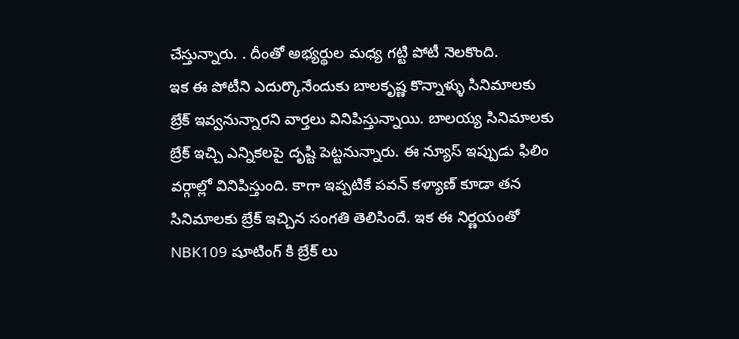చేస్తున్నారు. . దీంతో అభ్యర్థుల మధ్య గట్టి పోటీ నెలకొంది.
ఇక ఈ పోటీని ఎదుర్కొనేందుకు బాలకృష్ణ కొన్నాళ్ళు సినిమాలకు బ్రేక్ ఇవ్వనున్నారని వార్తలు వినిపిస్తున్నాయి. బాలయ్య సినిమాలకు బ్రేక్ ఇచ్చి ఎన్నికలపై దృష్టి పెట్టనున్నారు. ఈ న్యూస్ ఇప్పుడు ఫిలిం వర్గాల్లో వినిపిస్తుంది. కాగా ఇప్పటికే పవన్ కళ్యాణ్ కూడా తన సినిమాలకు బ్రేక్ ఇచ్చిన సంగతి తెలిసిందే. ఇక ఈ నిర్ణయంతో NBK109 షూటింగ్ కి బ్రేక్ లు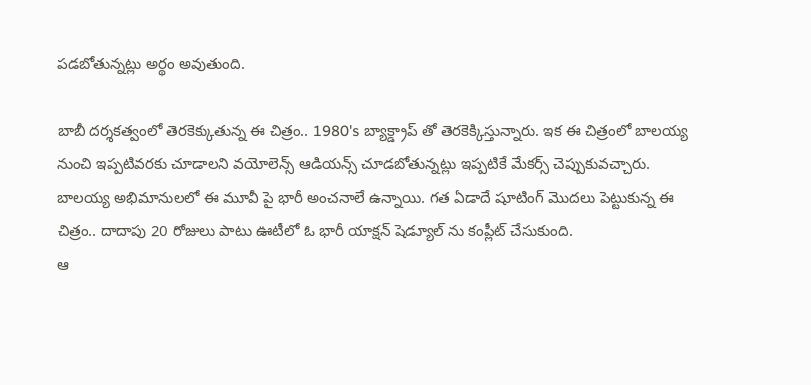పడబోతున్నట్లు అర్థం అవుతుంది.

బాబీ దర్శకత్వంలో తెరకెక్కుతున్న ఈ చిత్రం.. 1980's బ్యాక్డ్రాప్ తో తెరకెక్కిస్తున్నారు. ఇక ఈ చిత్రంలో బాలయ్య నుంచి ఇప్పటివరకు చూడాలని వయోలెన్స్ ఆడియన్స్ చూడబోతున్నట్లు ఇప్పటికే మేకర్స్ చెప్పుకువచ్చారు. బాలయ్య అభిమానులలో ఈ మూవీ పై భారీ అంచనాలే ఉన్నాయి. గత ఏడాదే షూటింగ్ మొదలు పెట్టుకున్న ఈ చిత్రం.. దాదాపు 20 రోజులు పాటు ఊటీలో ఓ భారీ యాక్షన్ షెడ్యూల్ ను కంప్లీట్ చేసుకుంది.
ఆ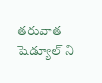తరువాత షెడ్యూల్ ని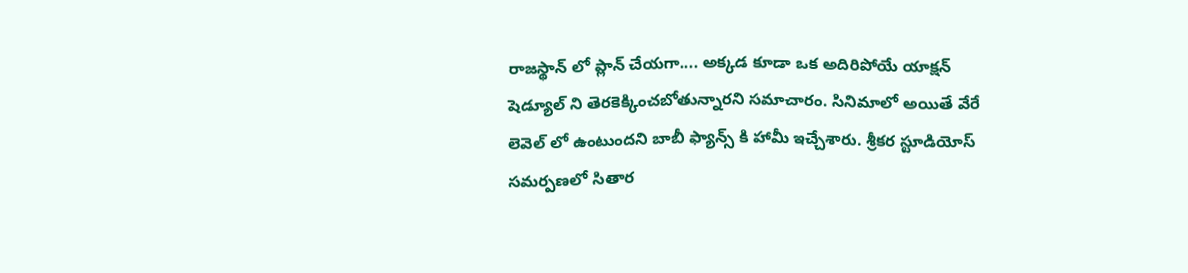రాజస్థాన్ లో ప్లాన్ చేయగా.... అక్కడ కూడా ఒక అదిరిపోయే యాక్షన్ షెడ్యూల్ ని తెరకెక్కించబోతున్నారని సమాచారం. సినిమాలో అయితే వేరే లెవెల్ లో ఉంటుందని బాబీ ఫ్యాన్స్ కి హామీ ఇచ్చేశారు. శ్రీకర స్టూడియోస్ సమర్పణలో సితార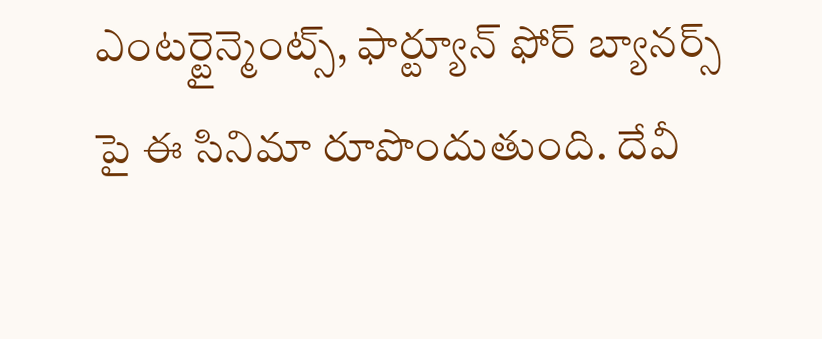ఎంటర్టైన్మెంట్స్, ఫార్ట్యూన్ ఫోర్ బ్యానర్స్ పై ఈ సినిమా రూపొందుతుంది. దేవీ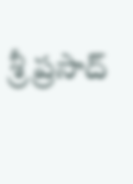శ్రీ ప్రసాద్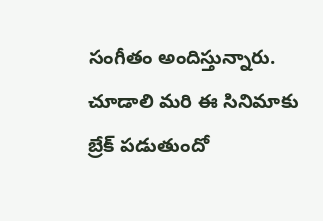సంగీతం అందిస్తున్నారు. చూడాలి మరి ఈ సినిమాకు బ్రేక్ పడుతుందో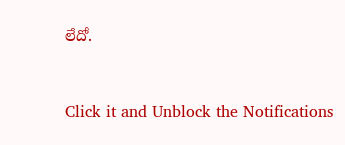లేదో.


Click it and Unblock the Notifications